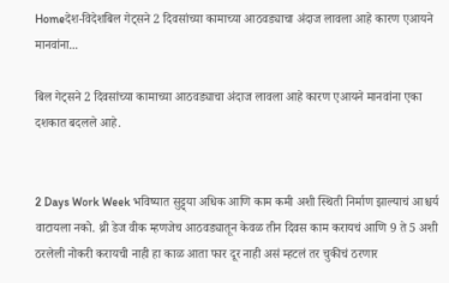Homeदेश-विदेशबिल गेट्सने 2 दिवसांच्या कामाच्या आठवड्याचा अंदाज लावला आहे कारण एआयने मानवांना...

बिल गेट्सने 2 दिवसांच्या कामाच्या आठवड्याचा अंदाज लावला आहे कारण एआयने मानवांना एका दशकात बदलले आहे.


2 Days Work Week भविष्यात सुट्ट्या अधिक आणि काम कमी अशी स्थिती निर्माण झाल्याचं आश्चर्य वाटायला नको. थ्री डेज वीक म्हणजेच आठवड्यातून केवळ तीन दिवस काम करायचं आणि 9 ते 5 अशी ठरलेली नोकरी करायची नाही हा काळ आता फार दूर नाही असं म्हटलं तर चुकीचं ठरणार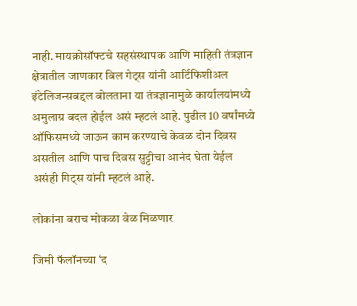नाही. मायक्रोसॉफ्टचे सहसंस्थापक आणि माहिती तंत्रज्ञान क्षेत्रातील जाणकार बिल गेट्स यांनी आर्टिफिशीअल इंटेलिजन्सबद्दल बोलताना या तंत्रज्ञानामुळे कार्यालयांमध्ये अमुलाग्र बदल होईल असं म्हटलं आहे. पुढील 10 वर्षांमध्ये ऑफिसमध्ये जाऊन काम करण्याचे केवळ दोन दिवस असतील आणि पाच दिवस सुट्टीचा आनंद घेता येईल असंही गिट्स यांनी म्हटलं आहे.

लोकांना बराच मोकळा वेळ मिळणार

जिमी फॅलॉनच्या ‘द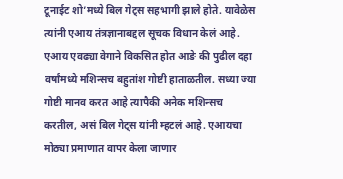टूनाईट शो’मध्ये बिल गेट्स सहभागी झाले होते. यावेळेस त्यांनी एआय तंत्रज्ञानाबद्दल सूचक विधान केलं आहे. एआय एवढ्या वेगाने विकसित होत आङे की पुढील दहा वर्षांमध्ये मशिन्सच बहुतांश गोष्टी हाताळतील. सध्या ज्या गोष्टी मानव करत आहे त्यापैकी अनेक मशिन्सच करतील, असं बिल गेट्स यांनी म्हटलं आहे. एआयचा मोठ्या प्रमाणात वापर केला जाणार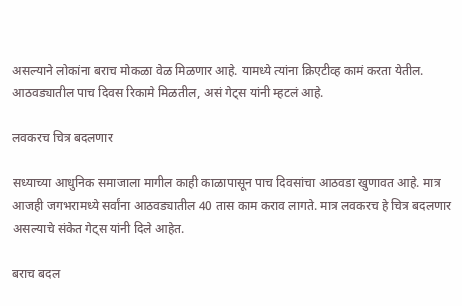असल्याने लोकांना बराच मोकळा वेळ मिळणार आहे. यामध्ये त्यांना क्रिएटीव्ह कामं करता येतील. आठवड्यातील पाच दिवस रिकामे मिळतील, असं गेट्स यांनी म्हटलं आहे.

लवकरच चित्र बदलणार

सध्याच्या आधुनिक समाजाला मागील काही काळापासून पाच दिवसांचा आठवडा खुणावत आहे. मात्र आजही जगभरामध्ये सर्वांना आठवड्यातील 40 तास काम कराव लागते. मात्र लवकरच हे चित्र बदलणार असल्याचे संकेत गेट्स यांनी दिले आहेत.

बराच बदल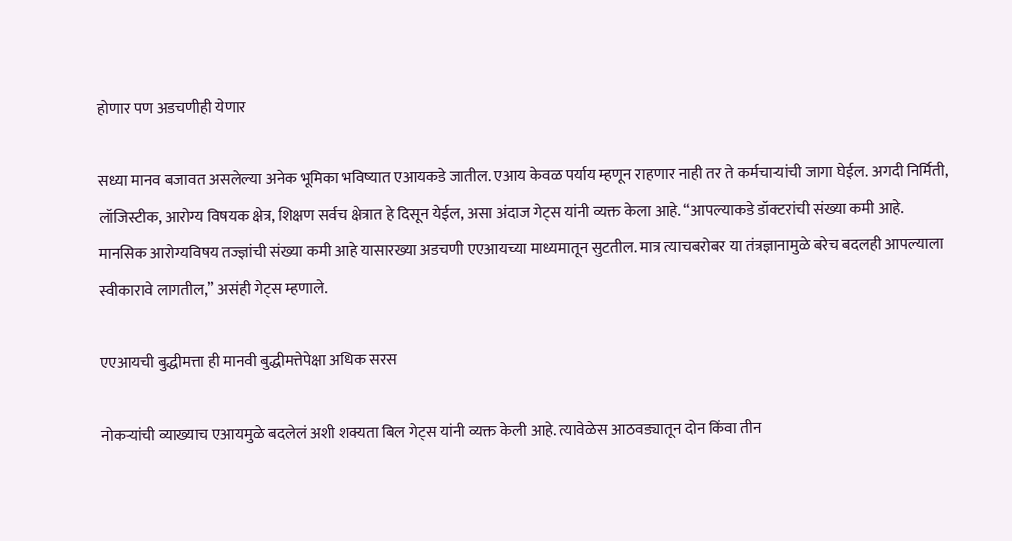होणार पण अडचणीही येणार

सध्या मानव बजावत असलेल्या अनेक भूमिका भविष्यात एआयकडे जातील. एआय केवळ पर्याय म्हणून राहणार नाही तर ते कर्मचाऱ्यांची जागा घेईल. अगदी निर्मिती, लॉजिस्टीक, आरोग्य विषयक क्षेत्र, शिक्षण सर्वच क्षेत्रात हे दिसून येईल, असा अंदाज गेट्स यांनी व्यक्त केला आहे. “आपल्याकडे डॉक्टरांची संख्या कमी आहे. मानसिक आरोग्यविषय तज्ज्ञांची संख्या कमी आहे यासारख्या अडचणी एएआयच्या माध्यमातून सुटतील. मात्र त्याचबरोबर या तंत्रज्ञानामुळे बरेच बदलही आपल्याला स्वीकारावे लागतील,” असंही गेट्स म्हणाले.

एएआयची बुद्धीमत्ता ही मानवी बुद्धीमत्तेपेक्षा अधिक सरस

नोकऱ्यांची व्याख्याच एआयमुळे बदलेलं अशी शक्यता बिल गेट्स यांनी व्यक्त केली आहे. त्यावेळेस आठवड्यातून दोन किंवा तीन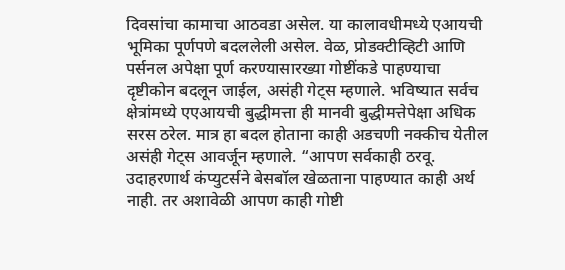दिवसांचा कामाचा आठवडा असेल. या कालावधीमध्ये एआयची भूमिका पूर्णपणे बदललेली असेल. वेळ, प्रोडक्टीव्हिटी आणि पर्सनल अपेक्षा पूर्ण करण्यासारख्या गोष्टींकडे पाहण्याचा दृष्टीकोन बदलून जाईल, असंही गेट्स म्हणाले. भविष्यात सर्वच क्षेत्रांमध्ये एएआयची बुद्धीमत्ता ही मानवी बुद्धीमत्तेपेक्षा अधिक सरस ठरेल. मात्र हा बदल होताना काही अडचणी नक्कीच येतील असंही गेट्स आवर्जून म्हणाले. “आपण सर्वकाही ठरवू. उदाहरणार्थ कंप्युटर्सने बेसबॉल खेळताना पाहण्यात काही अर्थ नाही. तर अशावेळी आपण काही गोष्टी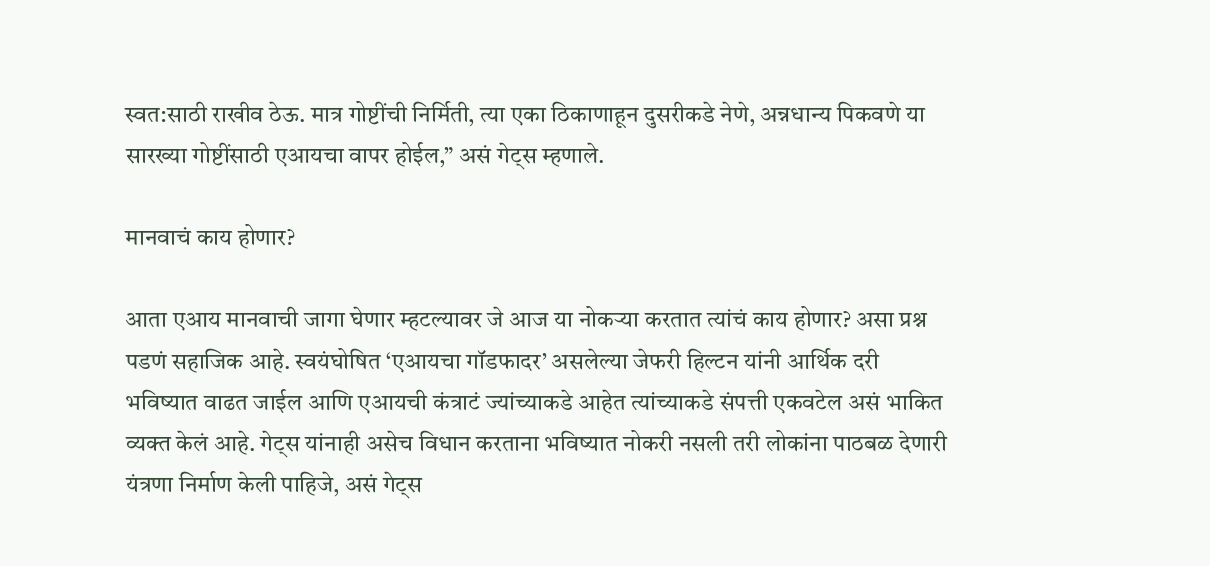स्वत:साठी राखीव ठेऊ. मात्र गोष्टींची निर्मिती, त्या एका ठिकाणाहून दुसरीकडे नेणे, अन्नधान्य पिकवणे या सारख्या गोष्टींसाठी एआयचा वापर होईल,” असं गेट्स म्हणाले.

मानवाचं काय होणार?

आता एआय मानवाची जागा घेणार म्हटल्यावर जे आज या नोकऱ्या करतात त्यांचं काय होणार? असा प्रश्न पडणं सहाजिक आहे. स्वयंघोषित ‘एआयचा गॉडफादर’ असलेल्या जेफरी हिल्टन यांनी आर्थिक दरी भविष्यात वाढत जाईल आणि एआयची कंत्राटं ज्यांच्याकडे आहेत त्यांच्याकडे संपत्ती एकवटेल असं भाकित व्यक्त केलं आहे. गेट्स यांनाही असेच विधान करताना भविष्यात नोकरी नसली तरी लोकांना पाठबळ देणारी यंत्रणा निर्माण केली पाहिजे, असं गेट्स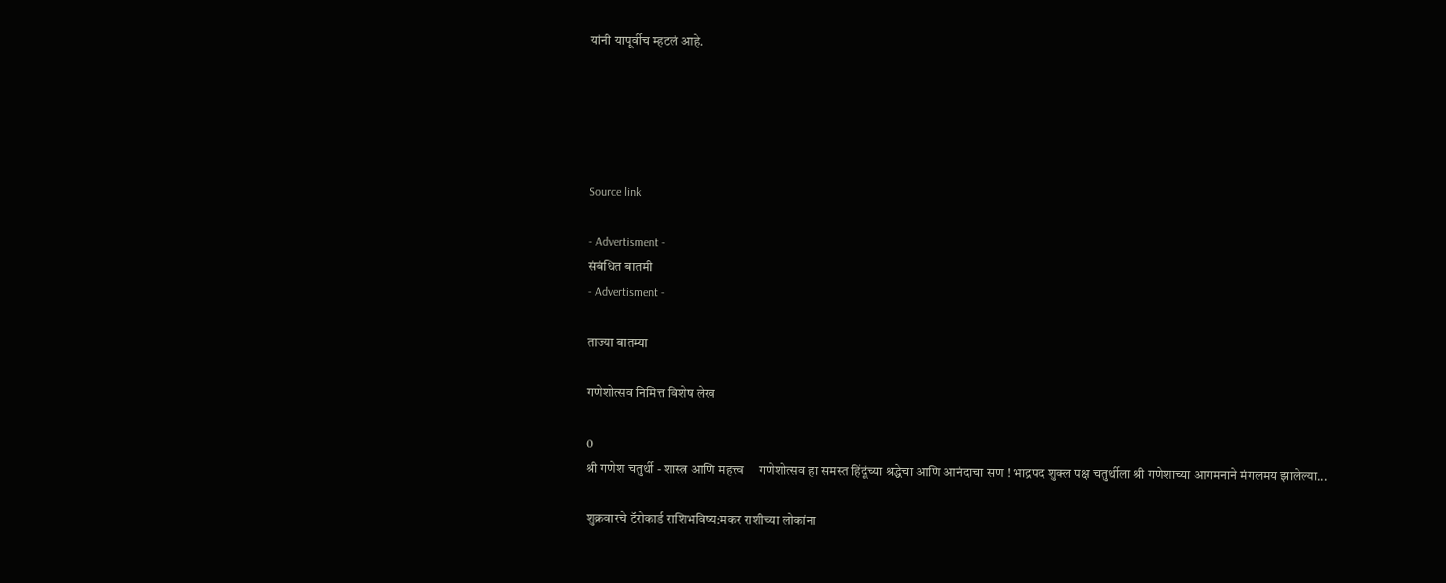यांनी यापूर्वीच म्हटलं आहे.





Source link

- Advertisment -
संबंधित बातमी
- Advertisment -

ताज्या बातम्या

गणेशोत्सव निमित्त विशेष लेख

0
श्री गणेश चतुर्थी - शास्त्र आणि महत्त्व     गणेशोत्सव हा समस्त हिंदूंच्या श्रद्धेचा आणि आनंदाचा सण ! भाद्रपद शुक्ल पक्ष चतुर्थीला श्री गणेशाच्या आगमनाने मंगलमय झालेल्या...

शुक्रवारचे टॅरोकार्ड राशिभविष्य:मकर राशीच्या लोकांना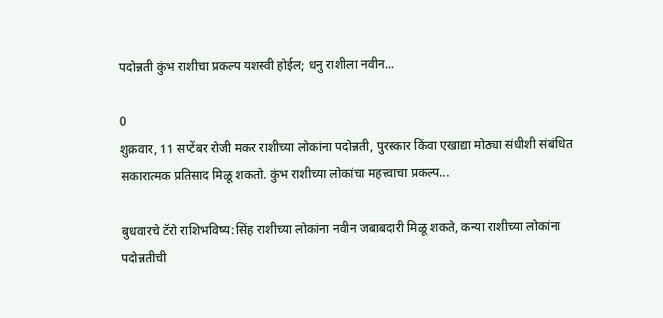पदोन्नती कुंभ राशीचा प्रकल्प यशस्वी होईल; धनु राशीला नवीन...

0
शुक्रवार, 11 सप्टेंबर रोजी मकर राशीच्या लोकांना पदोन्नती, पुरस्कार किंवा एखाद्या मोठ्या संधीशी संबंधित सकारात्मक प्रतिसाद मिळू शकतो. कुंभ राशीच्या लोकांचा महत्त्वाचा प्रकल्प...

बुधवारचे टॅरो राशिभविष्य:सिंह राशीच्या लोकांना नवीन जबाबदारी मिळू शकते, कन्या राशीच्या लोकांना पदोन्नतीची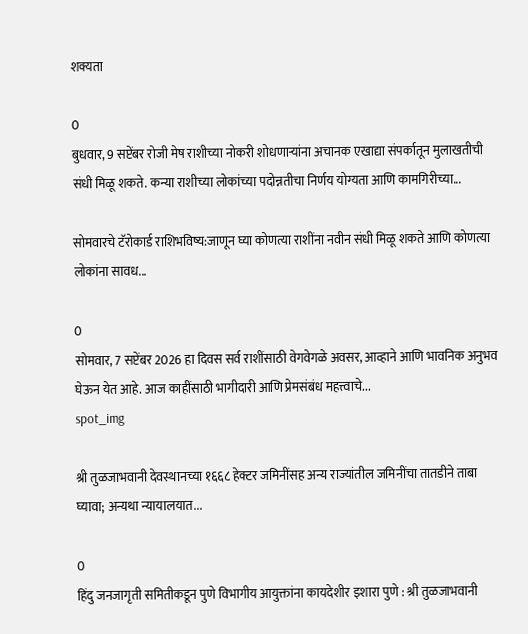शक्यता

0
बुधवार, 9 सप्टेंबर रोजी मेष राशीच्या नोकरी शोधणाऱ्यांना अचानक एखाद्या संपर्कातून मुलाखतीची संधी मिळू शकते. कन्या राशीच्या लोकांच्या पदोन्नतीचा निर्णय योग्यता आणि कामगिरीच्या...

सोमवारचे टॅरोकार्ड राशिभविष्य:जाणून घ्या कोणत्या राशींना नवीन संधी मिळू शकते आणि कोणत्या लोकांना सावध...

0
सोमवार, 7 सप्टेंबर 2026 हा दिवस सर्व राशींसाठी वेगवेगळे अवसर, आव्हाने आणि भावनिक अनुभव घेऊन येत आहे. आज काहींसाठी भागीदारी आणि प्रेमसंबंध महत्त्वाचे...
spot_img

श्री तुळजाभवानी देवस्थानच्या १६६८ हेक्टर जमिनींसह अन्य राज्यांतील जमिनींचा तातडीने ताबा घ्यावा; अन्यथा न्यायालयात...

0
हिंदु जनजागृती समितीकडून पुणे विभागीय आयुक्तांना कायदेशीर इशारा पुणे : श्री तुळजाभवानी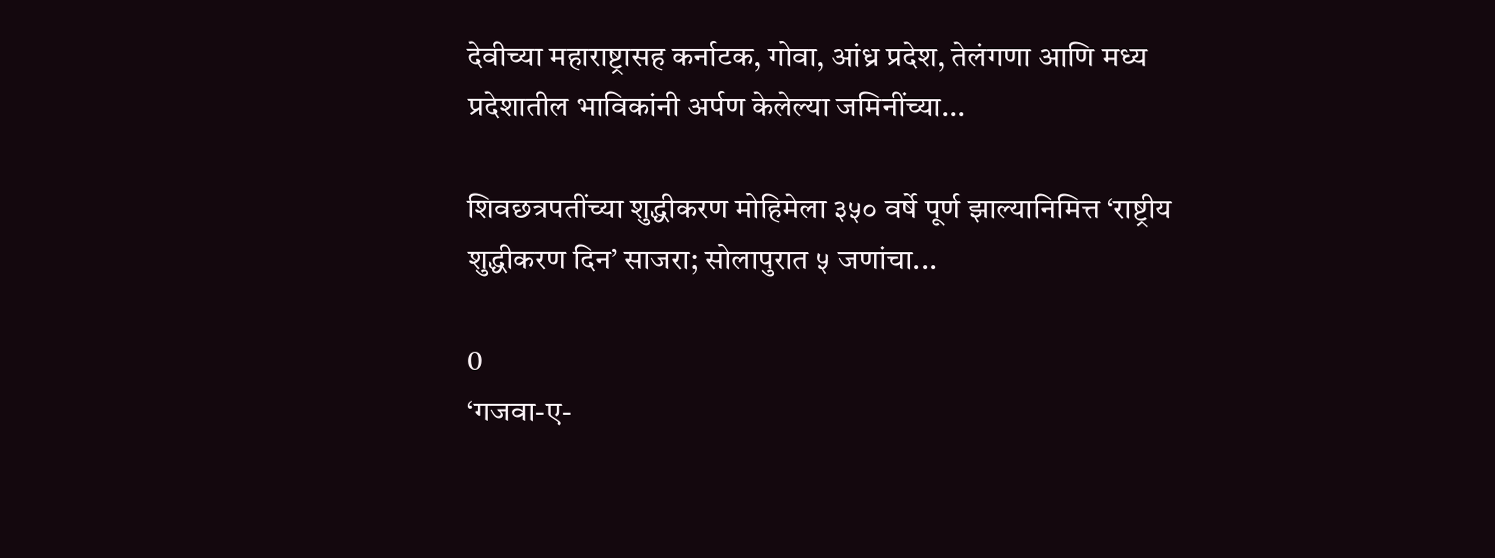देवीच्या महाराष्ट्रासह कर्नाटक, गोवा, आंध्र प्रदेश, तेलंगणा आणि मध्य प्रदेशातील भाविकांनी अर्पण केलेल्या जमिनींच्या...

शिवछत्रपतींच्या शुद्धीकरण मोहिमेला ३५० वर्षे पूर्ण झाल्यानिमित्त ‘राष्ट्रीय शुद्धीकरण दिन’ साजरा; सोलापुरात ५ जणांचा...

0
‘गजवा-ए-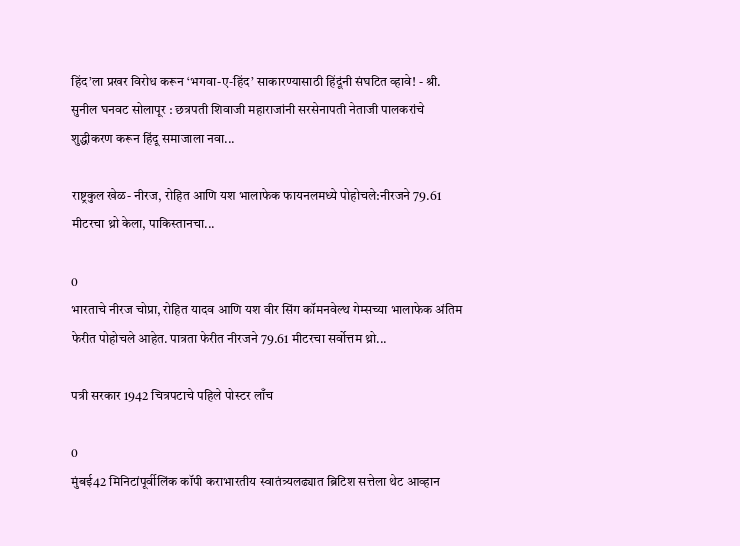हिंद’ला प्रखर विरोध करून ‘भगवा-ए-हिंद’ साकारण्यासाठी हिंदूंनी संघटित व्हावे! - श्री. सुनील घनवट सोलापूर : छत्रपती शिवाजी महाराजांनी सरसेनापती नेताजी पालकरांचे शुद्धीकरण करून हिंदू समाजाला नवा...

राष्ट्रकुल खेळ- नीरज, रोहित आणि यश भालाफेक फायनलमध्ये पोहोचले:नीरजने 79.61 मीटरचा थ्रो केला, पाकिस्तानचा...

0
भारताचे नीरज चोप्रा, रोहित यादव आणि यश वीर सिंग कॉमनवेल्थ गेम्सच्या भालाफेक अंतिम फेरीत पोहोचले आहेत. पात्रता फेरीत नीरजने 79.61 मीटरचा सर्वोत्तम थ्रो...

पत्री सरकार 1942 चित्रपटाचे पहिले पोस्टर लाँच

0
मुंबई42 मिनिटांपूर्वीलिंक कॉपी कराभारतीय स्वातंत्र्यलढ्यात ब्रिटिश सत्तेला थेट आव्हान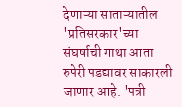देणाऱ्या साताऱ्यातील 'प्रतिसरकार'च्या संघर्षाची गाथा आता रुपेरी पडद्यावर साकारली जाणार आहे. 'पत्री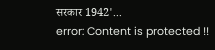सरकार 1942'...
error: Content is protected !!